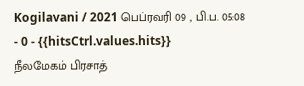Kogilavani / 2021 பெப்ரவரி 09 , பி.ப. 05:08 - 0 - {{hitsCtrl.values.hits}}
நீலமேகம் பிரசாத்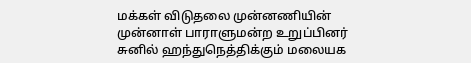மக்கள் விடுதலை முன்னணியின் முன்னாள் பாராளுமன்ற உறுப்பினர் சுனில் ஹந்துநெத்திக்கும் மலையக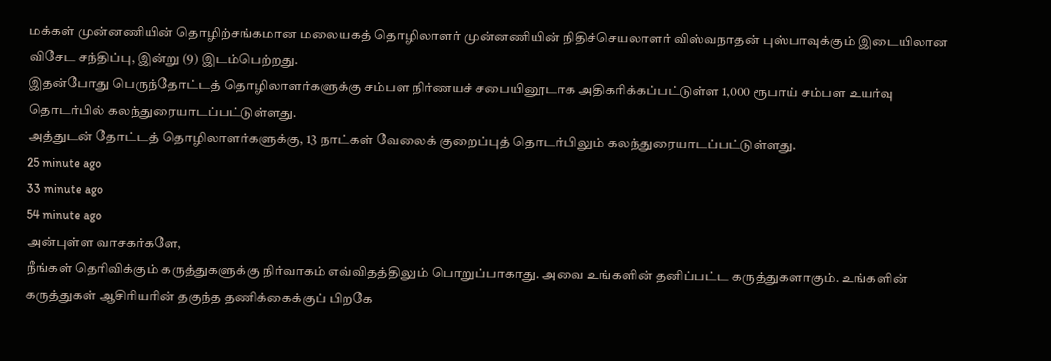மக்கள் முன்னணியின் தொழிற்சங்கமான மலையகத் தொழிலாளர் முன்னணியின் நிதிச்செயலாளர் விஸ்வநாதன் புஸ்பாவுக்கும் இடையிலான விசேட சந்திப்பு, இன்று (9) இடம்பெற்றது.
இதன்போது பெருந்தோட்டத் தொழிலாளர்களுக்கு சம்பள நிர்ணயச் சபையினூடாக அதிகரிக்கப்பட்டுள்ள 1,000 ரூபாய் சம்பள உயர்வு தொடர்பில் கலந்துரையாடப்பட்டுள்ளது.
அத்துடன் தோட்டத் தொழிலாளர்களுக்கு, 13 நாட்கள் வேலைக் குறைப்புத் தொடர்பிலும் கலந்துரையாடப்பட்டுள்ளது.
25 minute ago
33 minute ago
54 minute ago
அன்புள்ள வாசகர்களே,
நீங்கள் தெரிவிக்கும் கருத்துகளுக்கு நிர்வாகம் எவ்விதத்திலும் பொறுப்பாகாது. அவை உங்களின் தனிப்பட்ட கருத்துகளாகும். உங்களின் கருத்துகள் ஆசிரியரின் தகுந்த தணிக்கைக்குப் பிறகே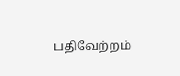பதிவேற்றம்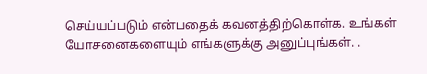செய்யப்படும் என்பதைக் கவனத்திற்கொள்க. உங்கள் யோசனைகளையும் எங்களுக்கு அனுப்புங்கள். .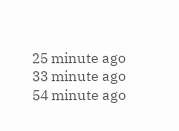25 minute ago
33 minute ago
54 minute ago